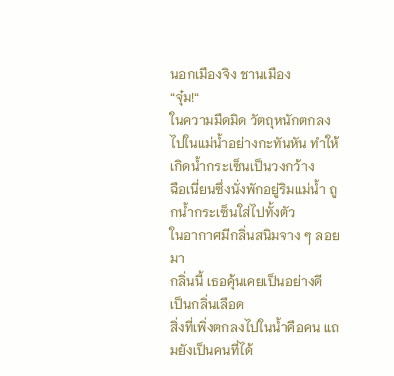นอกเมืองจิง ชานเมือง
“จุ๋ม!“
ในความมืดมิด วัตถุหนักตกลงไปในแม่น้ำอย่างกะทันหัน ทำให้เกิดน้ำกระเซ็นเป็นวงกว้าง
ฉือเนี่ยนซึ่งนั่งพักอยู่ริมแม่น้ำ ถูกน้ำกระเซ็นใส่ไปทั้งตัว
ในอากาศมีกลิ่นสนิมจาง ๆ ลอยมา
กลิ่นนี้ เธอคุ้นเคยเป็นอย่างดี
เป็นกลิ่นเลือด
สิ่งที่เพิ่งตกลงไปในน้ำคือคน แถมยังเป็นคนที่ได้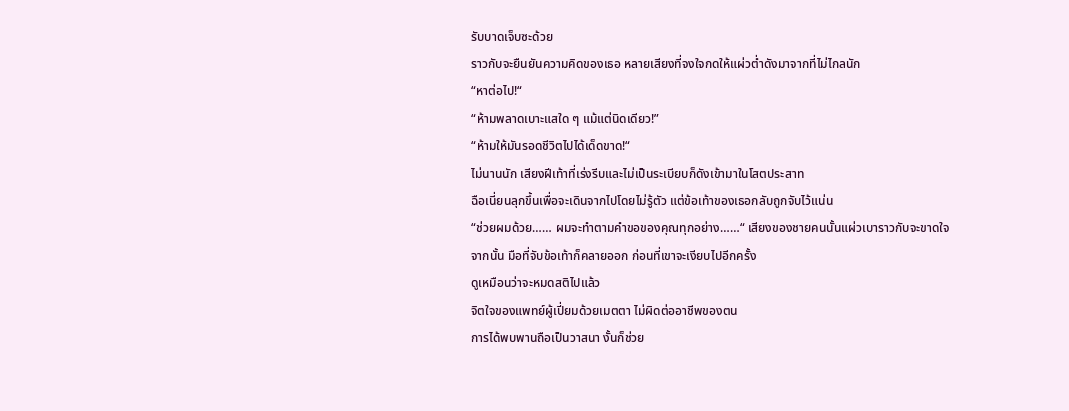รับบาดเจ็บซะด้วย
ราวกับจะยืนยันความคิดของเธอ หลายเสียงที่จงใจกดให้แผ่วต่ำดังมาจากที่ไม่ไกลนัก
“หาต่อไป!“
“ห้ามพลาดเบาะแสใด ๆ แม้แต่นิดเดียว!”
“ห้ามให้มันรอดชีวิตไปได้เด็ดขาด!“
ไม่นานนัก เสียงฝีเท้าที่เร่งรีบและไม่เป็นระเบียบก็ดังเข้ามาในโสตประสาท
ฉือเนี่ยนลุกขึ้นเพื่อจะเดินจากไปโดยไม่รู้ตัว แต่ข้อเท้าของเธอกลับถูกจับไว้แน่น
“ช่วยผมด้วย…… ผมจะทำตามคำขอของคุณทุกอย่าง……“ เสียงของชายคนนั้นแผ่วเบาราวกับจะขาดใจ
จากนั้น มือที่จับข้อเท้าก็คลายออก ก่อนที่เขาจะเงียบไปอีกครั้ง
ดูเหมือนว่าจะหมดสติไปแล้ว
จิตใจของแพทย์ผู้เปี่ยมด้วยเมตตา ไม่ผิดต่ออาชีพของตน
การได้พบพานถือเป็นวาสนา งั้นก็ช่วย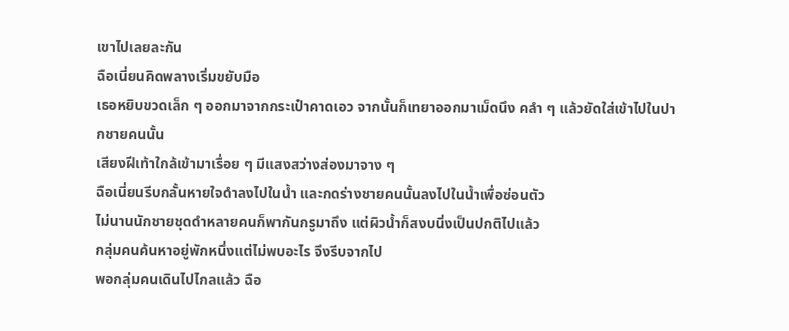เขาไปเลยละกัน
ฉือเนี่ยนคิดพลางเริ่มขยับมือ
เธอหยิบขวดเล็ก ๆ ออกมาจากกระเป๋าคาดเอว จากนั้นก็เทยาออกมาเม็ดนึง คลำ ๆ แล้วยัดใส่เข้าไปในปากชายคนนั้น
เสียงฝีเท้าใกล้เข้ามาเรื่อย ๆ มีแสงสว่างส่องมาจาง ๆ
ฉือเนี่ยนรีบกลั้นหายใจดำลงไปในน้ำ และกดร่างชายคนนั้นลงไปในน้ำเพื่อซ่อนตัว
ไม่นานนักชายชุดดำหลายคนก็พากันกรูมาถึง แต่ผิวน้ำก็สงบนิ่งเป็นปกติไปแล้ว
กลุ่มคนค้นหาอยู่พักหนึ่งแต่ไม่พบอะไร จึงรีบจากไป
พอกลุ่มคนเดินไปไกลแล้ว ฉือ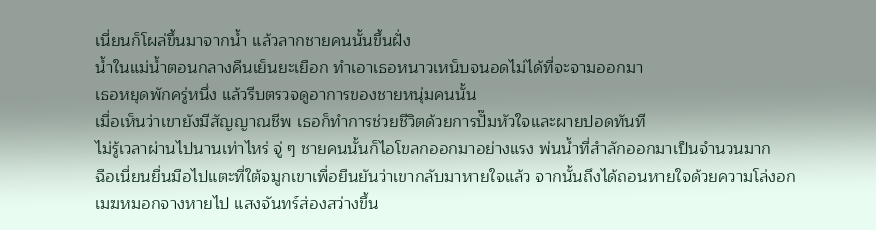เนี่ยนก็โผล่ขึ้นมาจากน้ำ แล้วลากชายคนนั้นขึ้นฝั่ง
น้ำในแม่น้ำตอนกลางคืนเย็นยะเยือก ทำเอาเธอหนาวเหน็บจนอดไม่ได้ที่จะจามออกมา
เธอหยุดพักครู่หนึ่ง แล้วรีบตรวจดูอาการของชายหนุ่มคนนั้น
เมื่อเห็นว่าเขายังมีสัญญาณชีพ เธอก็ทำการช่วยชีวิตด้วยการปั๊มหัวใจและผายปอดทันที
ไม่รู้เวลาผ่านไปนานเท่าไหร่ จู่ ๆ ชายคนนั้นก็ไอโขลกออกมาอย่างแรง พ่นน้ำที่สำลักออกมาเป็นจำนวนมาก
ฉือเนี่ยนยื่นมือไปแตะที่ใต้จมูกเขาเพื่อยืนยันว่าเขากลับมาหายใจแล้ว จากนั้นถึงได้ถอนหายใจด้วยความโล่งอก
เมฆหมอกจางหายไป แสงจันทร์ส่องสว่างขึ้น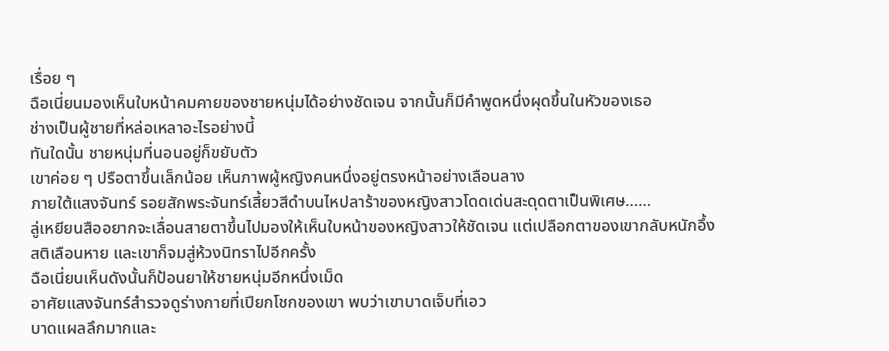เรื่อย ๆ
ฉือเนี่ยนมองเห็นใบหน้าคมคายของชายหนุ่มได้อย่างชัดเจน จากนั้นก็มีคำพูดหนึ่งผุดขึ้นในหัวของเธอ
ช่างเป็นผู้ชายที่หล่อเหลาอะไรอย่างนี้
ทันใดนั้น ชายหนุ่มที่นอนอยู่ก็ขยับตัว
เขาค่อย ๆ ปรือตาขึ้นเล็กน้อย เห็นภาพผู้หญิงคนหนึ่งอยู่ตรงหน้าอย่างเลือนลาง
ภายใต้แสงจันทร์ รอยสักพระจันทร์เสี้ยวสีดำบนไหปลาร้าของหญิงสาวโดดเด่นสะดุดตาเป็นพิเศษ……
ลู่เหยียนสืออยากจะเลื่อนสายตาขึ้นไปมองให้เห็นใบหน้าของหญิงสาวให้ชัดเจน แต่เปลือกตาของเขากลับหนักอึ้ง
สติเลือนหาย และเขาก็จมสู่ห้วงนิทราไปอีกครั้ง
ฉือเนี่ยนเห็นดังนั้นก็ป้อนยาให้ชายหนุ่มอีกหนึ่งเม็ด
อาศัยแสงจันทร์สำรวจดูร่างกายที่เปียกโชกของเขา พบว่าเขาบาดเจ็บที่เอว
บาดแผลลึกมากและ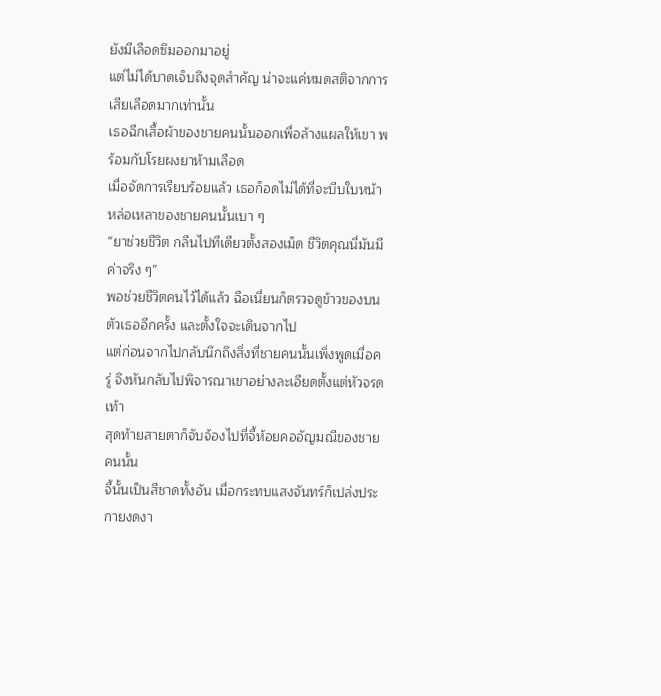ยังมีเลือดซึมออกมาอยู่
แต่ไม่ได้บาดเจ็บถึงจุดสำคัญ น่าจะแค่หมดสติจากการเสียเลือดมากเท่านั้น
เธอฉีกเสื้อผ้าของชายคนนั้นออกเพื่อล้างแผลให้เขา พร้อมกับโรยผงยาห้ามเลือด
เมื่อจัดการเรียบร้อยแล้ว เธอก็อดไม่ได้ที่จะบีบใบหน้าหล่อเหลาของชายคนนั้นเบา ๆ
“ยาช่วยชีวิต กลืนไปทีเดียวตั้งสองเม็ด ชีวิตคุณนี่มันมีค่าจริง ๆ”
พอช่วยชีวิตคนไว้ได้แล้ว ฉือเนี่ยนก็ตรวจดูข้าวของบนตัวเธออีกครั้ง และตั้งใจจะเดินจากไป
แต่ก่อนจากไปกลับนึกถึงสิ่งที่ชายคนนั้นเพิ่งพูดเมื่อครู่ จึงหันกลับไปพิจารณาเขาอย่างละเอียดตั้งแต่หัวจรดเท้า
สุดท้ายสายตาก็จับจ้องไปที่จี้ห้อยคออัญมณีของชายคนนั้น
จี้นั้นเป็นสีชาดทั้งอัน เมื่อกระทบแสงจันทร์ก็เปล่งประกายงดงา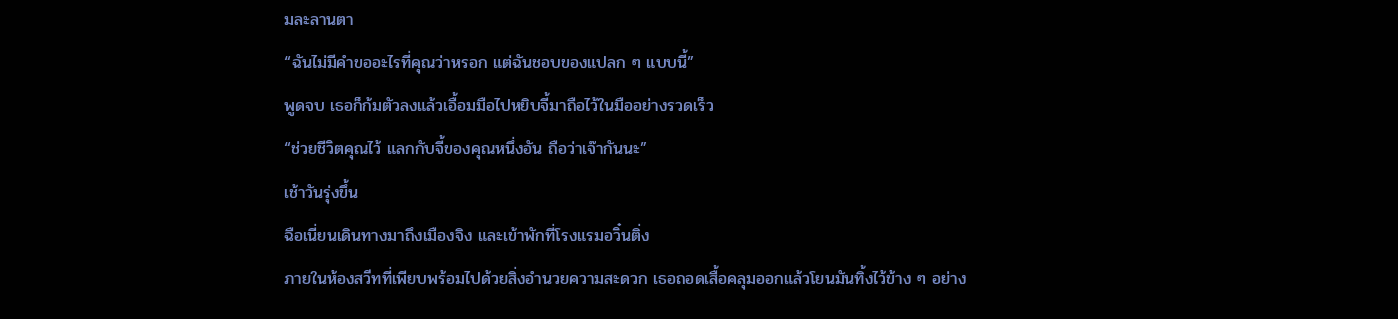มละลานตา
“ฉันไม่มีคำขออะไรที่คุณว่าหรอก แต่ฉันชอบของแปลก ๆ แบบนี้”
พูดจบ เธอก็ก้มตัวลงแล้วเอื้อมมือไปหยิบจี้มาถือไว้ในมืออย่างรวดเร็ว
“ช่วยชีวิตคุณไว้ แลกกับจี้ของคุณหนึ่งอัน ถือว่าเจ๊ากันนะ”
เช้าวันรุ่งขึ้น
ฉือเนี่ยนเดินทางมาถึงเมืองจิง และเข้าพักที่โรงแรมอวิ๋นติ่ง
ภายในห้องสวีทที่เพียบพร้อมไปด้วยสิ่งอำนวยความสะดวก เธอถอดเสื้อคลุมออกแล้วโยนมันทิ้งไว้ข้าง ๆ อย่าง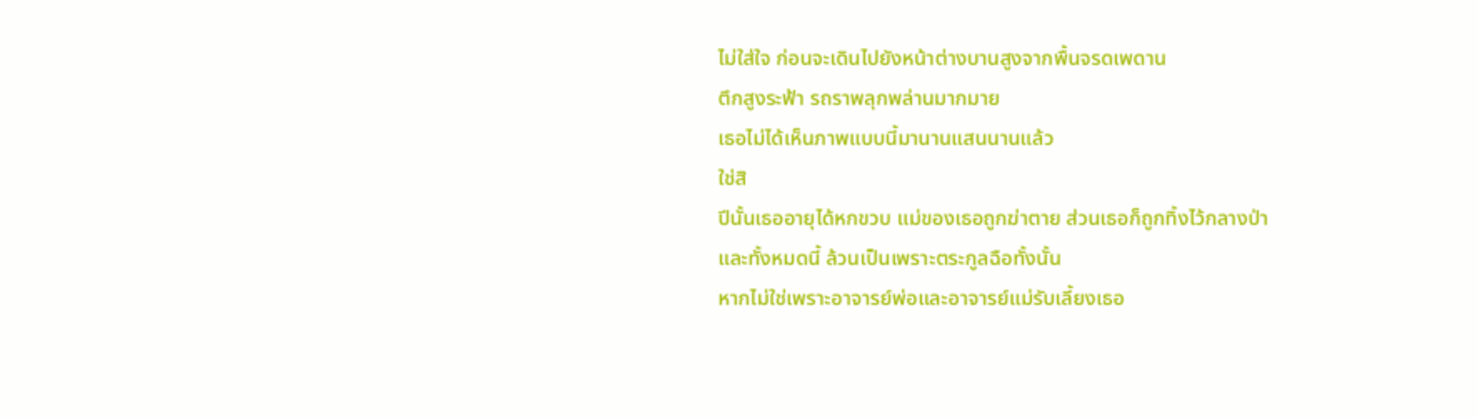ไม่ใส่ใจ ก่อนจะเดินไปยังหน้าต่างบานสูงจากพื้นจรดเพดาน
ตึกสูงระฟ้า รถราพลุกพล่านมากมาย
เธอไม่ได้เห็นภาพแบบนี้มานานแสนนานแล้ว
ใช่สิ
ปีนั้นเธออายุได้หกขวบ แม่ของเธอถูกฆ่าตาย ส่วนเธอก็ถูกทิ้งไว้กลางป่า
และทั้งหมดนี้ ล้วนเป็นเพราะตระกูลฉือทั้งนั้น
หากไม่ใช่เพราะอาจารย์พ่อและอาจารย์แม่รับเลี้ยงเธอ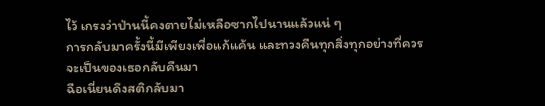ไว้ เกรงว่าป่านนี้คงตายไม่เหลือซากไปนานแล้วแน่ ๆ
การกลับมาครั้งนี้มีเพียงเพื่อแก้แค้น และทวงคืนทุกสิ่งทุกอย่างที่ควรจะเป็นของเธอกลับคืนมา
ฉือเนี่ยนดึงสติกลับมา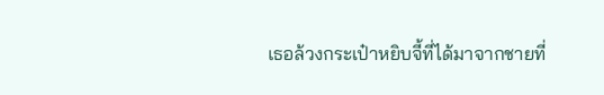เธอล้วงกระเป๋าหยิบจี้ที่ได้มาจากชายที่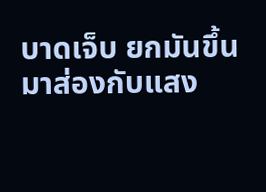บาดเจ็บ ยกมันขึ้นมาส่องกับแสง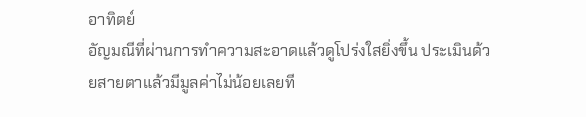อาทิตย์
อัญมณีที่ผ่านการทำความสะอาดแล้วดูโปร่งใสยิ่งขึ้น ประเมินด้วยสายตาแล้วมีมูลค่าไม่น้อยเลยที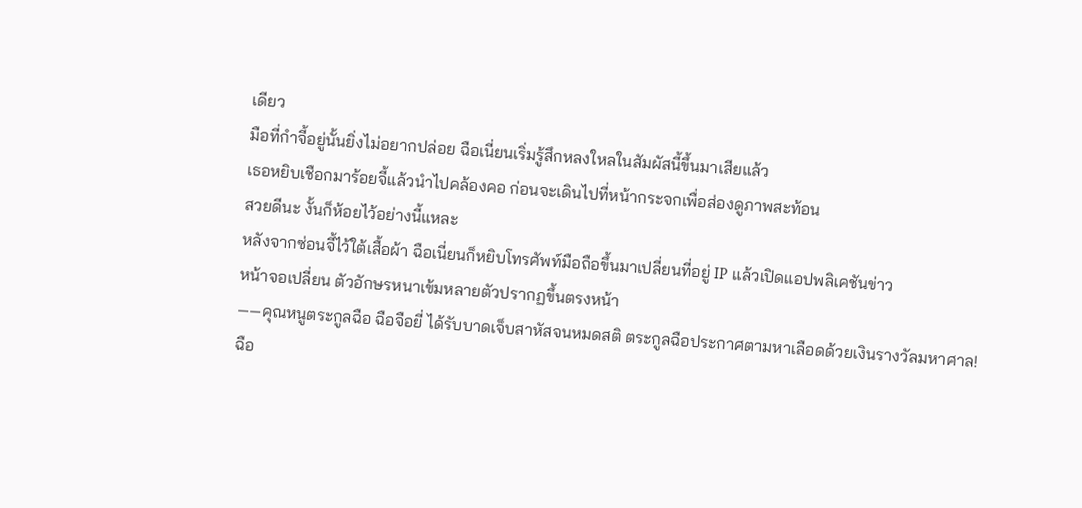เดียว
มือที่กำจี้อยู่นั้นยิ่งไม่อยากปล่อย ฉือเนี่ยนเริ่มรู้สึกหลงใหลในสัมผัสนี้ขึ้นมาเสียแล้ว
เธอหยิบเชือกมาร้อยจี้แล้วนำไปคล้องคอ ก่อนจะเดินไปที่หน้ากระจกเพื่อส่องดูภาพสะท้อน
สวยดีนะ งั้นก็ห้อยไว้อย่างนี้แหละ
หลังจากซ่อนจี้ไว้ใต้เสื้อผ้า ฉือเนี่ยนก็หยิบโทรศัพท์มือถือขึ้นมาเปลี่ยนที่อยู่ IP แล้วเปิดแอปพลิเคชันข่าว
หน้าจอเปลี่ยน ตัวอักษรหนาเข้มหลายตัวปรากฏขึ้นตรงหน้า
——คุณหนูตระกูลฉือ ฉือจือยี่ ได้รับบาดเจ็บสาหัสจนหมดสติ ตระกูลฉือประกาศตามหาเลือดด้วยเงินรางวัลมหาศาล!
ฉือ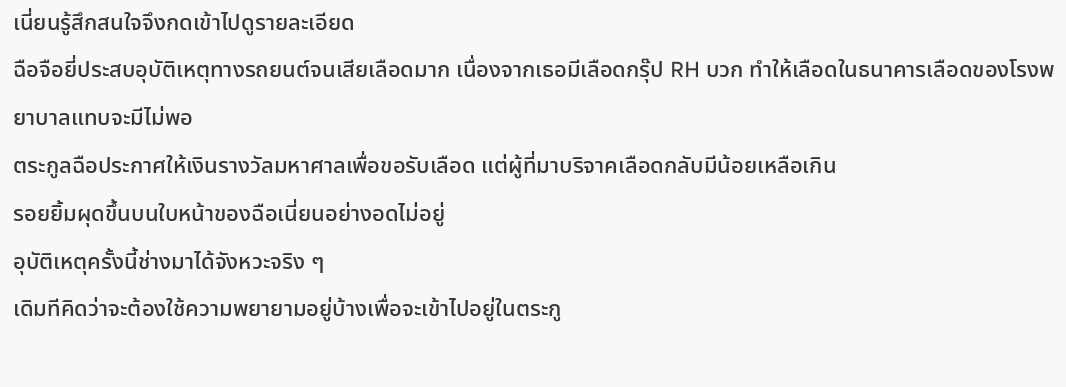เนี่ยนรู้สึกสนใจจึงกดเข้าไปดูรายละเอียด
ฉือจือยี่ประสบอุบัติเหตุทางรถยนต์จนเสียเลือดมาก เนื่องจากเธอมีเลือดกรุ๊ป RH บวก ทำให้เลือดในธนาคารเลือดของโรงพยาบาลแทบจะมีไม่พอ
ตระกูลฉือประกาศให้เงินรางวัลมหาศาลเพื่อขอรับเลือด แต่ผู้ที่มาบริจาคเลือดกลับมีน้อยเหลือเกิน
รอยยิ้มผุดขึ้นบนใบหน้าของฉือเนี่ยนอย่างอดไม่อยู่
อุบัติเหตุครั้งนี้ช่างมาได้จังหวะจริง ๆ
เดิมทีคิดว่าจะต้องใช้ความพยายามอยู่บ้างเพื่อจะเข้าไปอยู่ในตระกู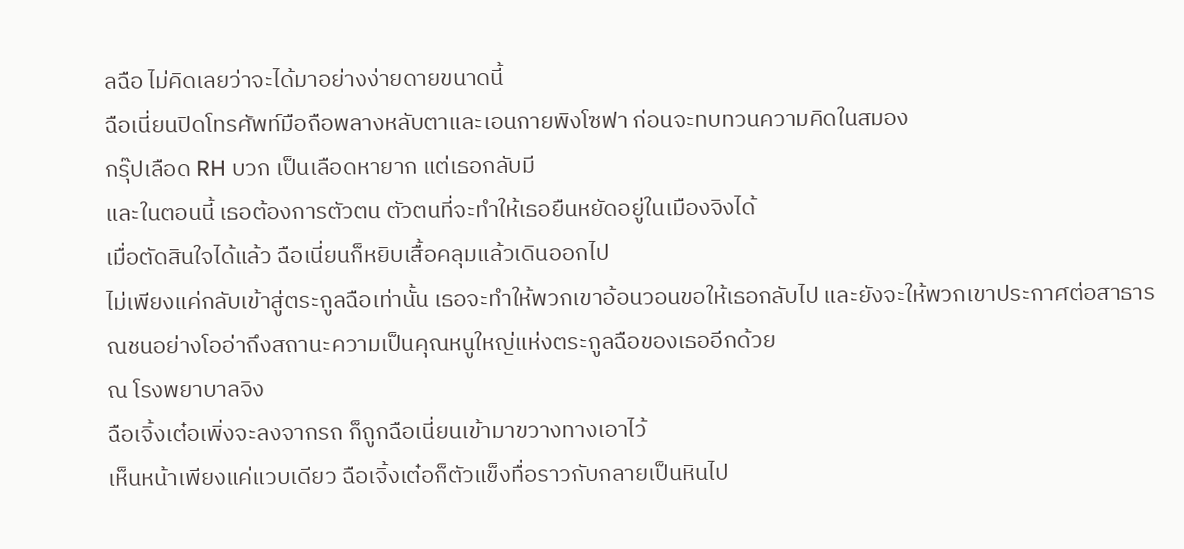ลฉือ ไม่คิดเลยว่าจะได้มาอย่างง่ายดายขนาดนี้
ฉือเนี่ยนปิดโทรศัพท์มือถือพลางหลับตาและเอนกายพิงโซฟา ก่อนจะทบทวนความคิดในสมอง
กรุ๊ปเลือด RH บวก เป็นเลือดหายาก แต่เธอกลับมี
และในตอนนี้ เธอต้องการตัวตน ตัวตนที่จะทำให้เธอยืนหยัดอยู่ในเมืองจิงได้
เมื่อตัดสินใจได้แล้ว ฉือเนี่ยนก็หยิบเสื้อคลุมแล้วเดินออกไป
ไม่เพียงแค่กลับเข้าสู่ตระกูลฉือเท่านั้น เธอจะทำให้พวกเขาอ้อนวอนขอให้เธอกลับไป และยังจะให้พวกเขาประกาศต่อสาธารณชนอย่างโออ่าถึงสถานะความเป็นคุณหนูใหญ่แห่งตระกูลฉือของเธออีกด้วย
ณ โรงพยาบาลจิง
ฉือเจิ้งเต๋อเพิ่งจะลงจากรถ ก็ถูกฉือเนี่ยนเข้ามาขวางทางเอาไว้
เห็นหน้าเพียงแค่แวบเดียว ฉือเจิ้งเต๋อก็ตัวแข็งทื่อราวกับกลายเป็นหินไป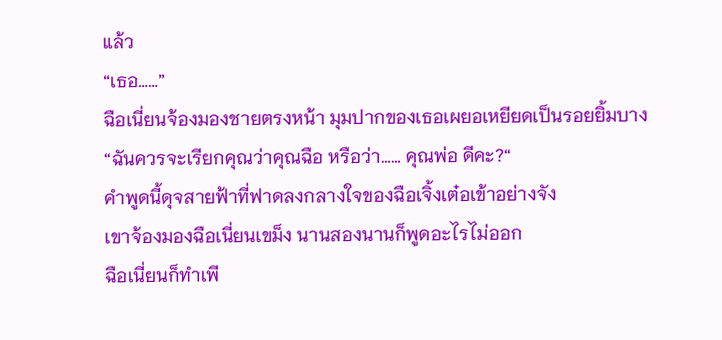แล้ว
“เธอ……”
ฉือเนี่ยนจ้องมองชายตรงหน้า มุมปากของเธอเผยอเหยียดเป็นรอยยิ้มบาง
“ฉันควรจะเรียกคุณว่าคุณฉือ หรือว่า…… คุณพ่อ ดีคะ?“
คำพูดนี้ดุจสายฟ้าที่ฟาดลงกลางใจของฉือเจิ้งเต๋อเข้าอย่างจัง
เขาจ้องมองฉือเนี่ยนเขม็ง นานสองนานก็พูดอะไรไม่ออก
ฉือเนี่ยนก็ทำเพี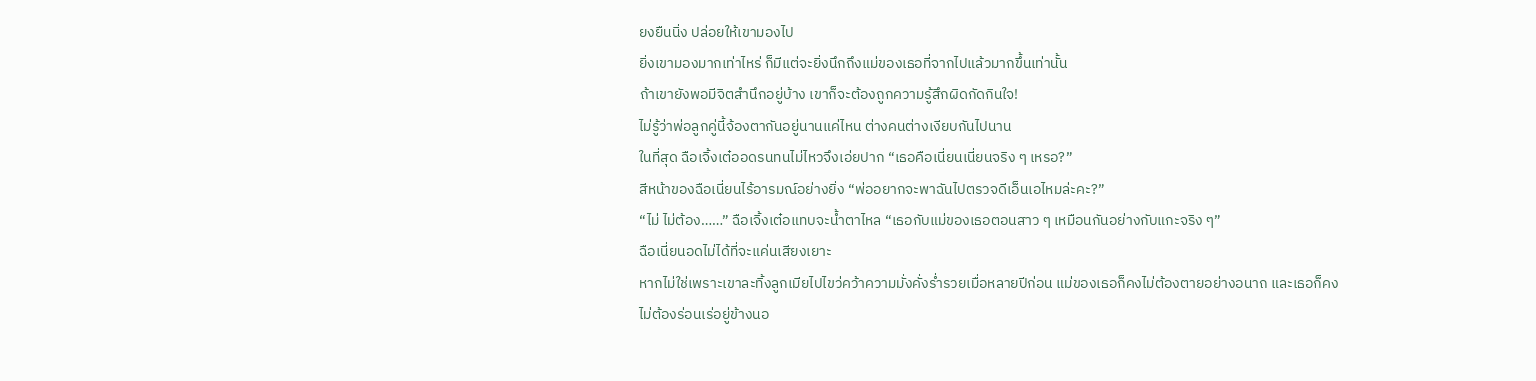ยงยืนนิ่ง ปล่อยให้เขามองไป
ยิ่งเขามองมากเท่าไหร่ ก็มีแต่จะยิ่งนึกถึงแม่ของเธอที่จากไปแล้วมากขึ้นเท่านั้น
ถ้าเขายังพอมีจิตสำนึกอยู่บ้าง เขาก็จะต้องถูกความรู้สึกผิดกัดกินใจ!
ไม่รู้ว่าพ่อลูกคู่นี้จ้องตากันอยู่นานแค่ไหน ต่างคนต่างเงียบกันไปนาน
ในที่สุด ฉือเจิ้งเต๋ออดรนทนไม่ไหวจึงเอ่ยปาก “เธอคือเนี่ยนเนี่ยนจริง ๆ เหรอ?”
สีหน้าของฉือเนี่ยนไร้อารมณ์อย่างยิ่ง “พ่ออยากจะพาฉันไปตรวจดีเอ็นเอไหมล่ะคะ?”
“ไม่ ไม่ต้อง……” ฉือเจิ้งเต๋อแทบจะน้ำตาไหล “เธอกับแม่ของเธอตอนสาว ๆ เหมือนกันอย่างกับแกะจริง ๆ”
ฉือเนี่ยนอดไม่ได้ที่จะแค่นเสียงเยาะ
หากไม่ใช่เพราะเขาละทิ้งลูกเมียไปไขว่คว้าความมั่งคั่งร่ำรวยเมื่อหลายปีก่อน แม่ของเธอก็คงไม่ต้องตายอย่างอนาถ และเธอก็คงไม่ต้องร่อนเร่อยู่ข้างนอ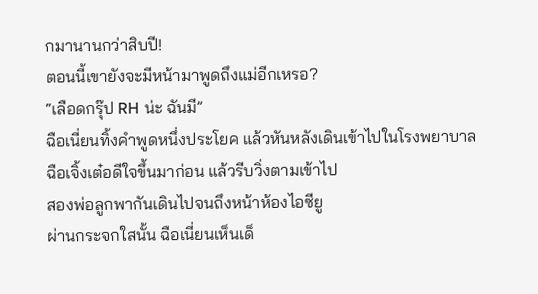กมานานกว่าสิบปี!
ตอนนี้เขายังจะมีหน้ามาพูดถึงแม่อีกเหรอ?
“เลือดกรุ๊ป RH น่ะ ฉันมี”
ฉือเนี่ยนทิ้งคำพูดหนึ่งประโยค แล้วหันหลังเดินเข้าไปในโรงพยาบาล
ฉือเจิ้งเต๋อดีใจขึ้นมาก่อน แล้วรีบวิ่งตามเข้าไป
สองพ่อลูกพากันเดินไปจนถึงหน้าห้องไอซียู
ผ่านกระจกใสนั้น ฉือเนี่ยนเห็นเด็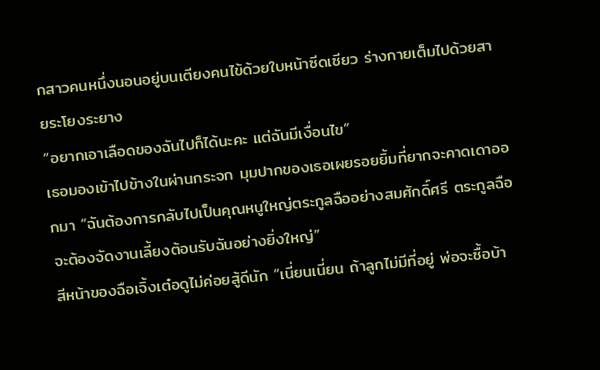กสาวคนหนึ่งนอนอยู่บนเตียงคนไข้ด้วยใบหน้าซีดเซียว ร่างกายเต็มไปด้วยสายระโยงระยาง
“อยากเอาเลือดของฉันไปก็ได้นะคะ แต่ฉันมีเงื่อนไข”
เธอมองเข้าไปข้างในผ่านกระจก มุมปากของเธอเผยรอยยิ้มที่ยากจะคาดเดาออกมา “ฉันต้องการกลับไปเป็นคุณหนูใหญ่ตระกูลฉืออย่างสมศักดิ์ศรี ตระกูลฉือจะต้องจัดงานเลี้ยงต้อนรับฉันอย่างยิ่งใหญ่”
สีหน้าของฉือเจิ้งเต๋อดูไม่ค่อยสู้ดีนัก “เนี่ยนเนี่ยน ถ้าลูกไม่มีที่อยู่ พ่อจะซื้อบ้า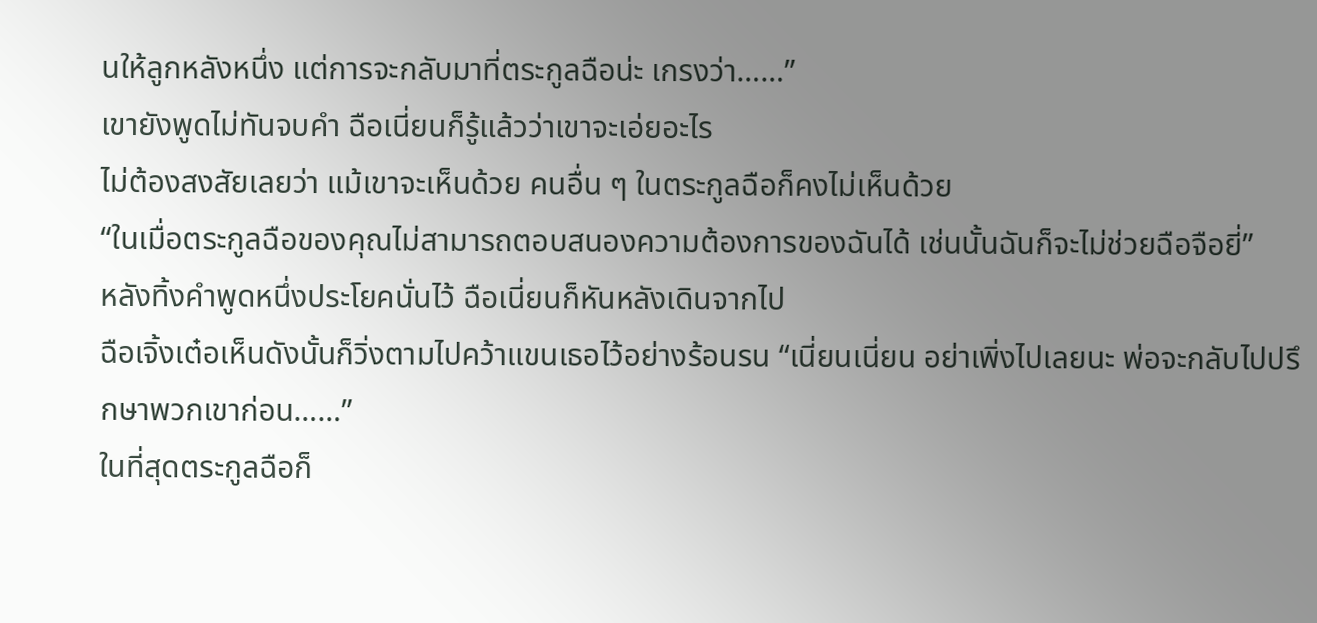นให้ลูกหลังหนึ่ง แต่การจะกลับมาที่ตระกูลฉือน่ะ เกรงว่า……”
เขายังพูดไม่ทันจบคำ ฉือเนี่ยนก็รู้แล้วว่าเขาจะเอ่ยอะไร
ไม่ต้องสงสัยเลยว่า แม้เขาจะเห็นด้วย คนอื่น ๆ ในตระกูลฉือก็คงไม่เห็นด้วย
“ในเมื่อตระกูลฉือของคุณไม่สามารถตอบสนองความต้องการของฉันได้ เช่นนั้นฉันก็จะไม่ช่วยฉือจือยี่”
หลังทิ้งคำพูดหนึ่งประโยคนั่นไว้ ฉือเนี่ยนก็หันหลังเดินจากไป
ฉือเจิ้งเต๋อเห็นดังนั้นก็วิ่งตามไปคว้าแขนเธอไว้อย่างร้อนรน “เนี่ยนเนี่ยน อย่าเพิ่งไปเลยนะ พ่อจะกลับไปปรึกษาพวกเขาก่อน……”
ในที่สุดตระกูลฉือก็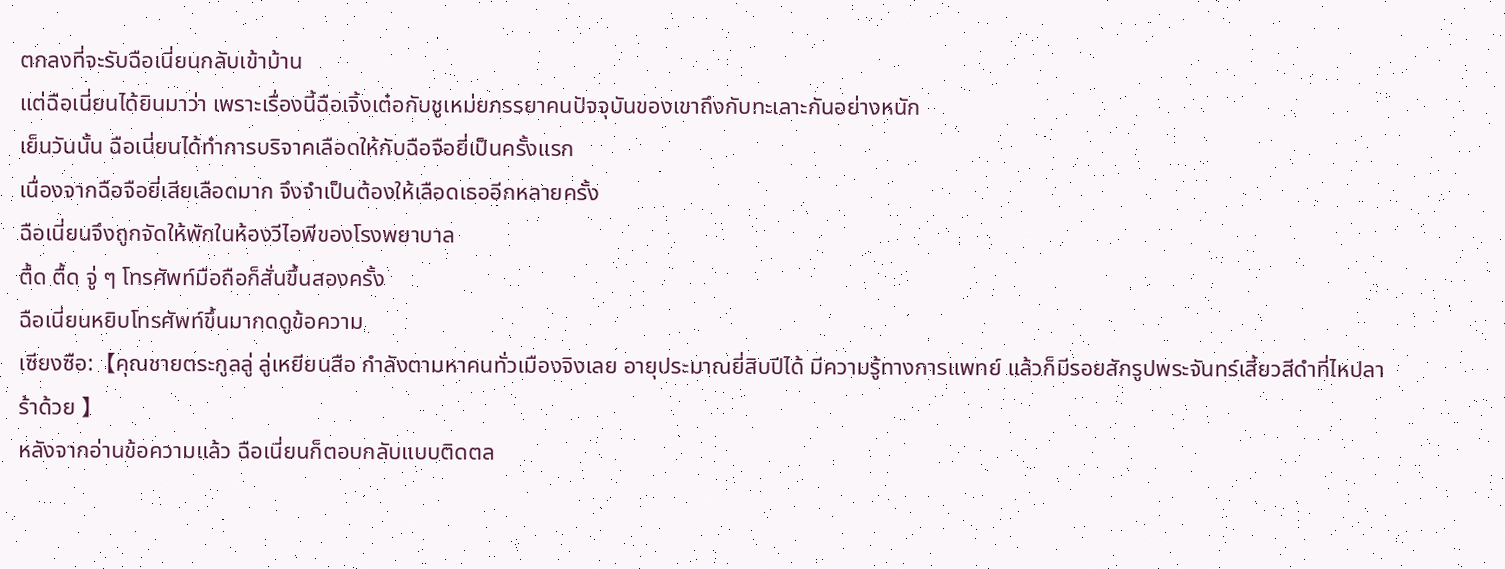ตกลงที่จะรับฉือเนี่ยนกลับเข้าบ้าน
แต่ฉือเนี่ยนได้ยินมาว่า เพราะเรื่องนี้ฉือเจิ้งเต๋อกับชูเหม่ยภรรยาคนปัจจุบันของเขาถึงกับทะเลาะกันอย่างหนัก
เย็นวันนั้น ฉือเนี่ยนได้ทำการบริจาคเลือดให้กับฉือจือยี่เป็นครั้งแรก
เนื่องจากฉือจือยี่เสียเลือดมาก จึงจำเป็นต้องให้เลือดเธออีกหลายครั้ง
ฉือเนี่ยนจึงถูกจัดให้พักในห้องวีไอพีของโรงพยาบาล
ตื้ด ตื้ด จู่ ๆ โทรศัพท์มือถือก็สั่นขึ้นสองครั้ง
ฉือเนี่ยนหยิบโทรศัพท์ขึ้นมากดดูข้อความ
เซียงซือ:【คุณชายตระกูลลู่ ลู่เหยียนสือ กำลังตามหาคนทั่วเมืองจิงเลย อายุประมาณยี่สิบปีได้ มีความรู้ทางการแพทย์ แล้วก็มีรอยสักรูปพระจันทร์เสี้ยวสีดำที่ไหปลาร้าด้วย 】
หลังจากอ่านข้อความแล้ว ฉือเนี่ยนก็ตอบกลับแบบติดตล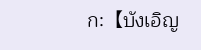ก:【บังเอิญ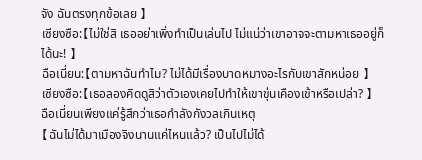จัง ฉันตรงทุกข้อเลย 】
เซียงซือ:【ไม่ใช่สิ เธออย่าเพิ่งทำเป็นเล่นไป ไม่แน่ว่าเขาอาจจะตามหาเธออยู่ก็ได้นะ! 】
ฉือเนี่ยน:【ตามหาฉันทำไม? ไม่ได้มีเรื่องบาดหมางอะไรกับเขาสักหน่อย 】
เซียงซือ:【เธอลองคิดดูสิว่าตัวเองเคยไปทำให้เขาขุ่นเคืองเข้าหรือเปล่า? 】
ฉือเนี่ยนเพียงแค่รู้สึกว่าเธอกำลังกังวลเกินเหตุ
【ฉันไม่ได้มาเมืองจิงนานแค่ไหนแล้ว? เป็นไปไม่ได้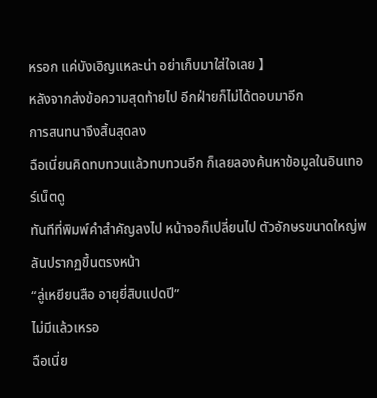หรอก แค่บังเอิญแหละน่า อย่าเก็บมาใส่ใจเลย 】
หลังจากส่งข้อความสุดท้ายไป อีกฝ่ายก็ไม่ได้ตอบมาอีก
การสนทนาจึงสิ้นสุดลง
ฉือเนี่ยนคิดทบทวนแล้วทบทวนอีก ก็เลยลองค้นหาข้อมูลในอินเทอร์เน็ตดู
ทันทีที่พิมพ์คำสำคัญลงไป หน้าจอก็เปลี่ยนไป ตัวอักษรขนาดใหญ่พลันปรากฏขึ้นตรงหน้า
“ลู่เหยียนสือ อายุยี่สิบแปดปี”
ไม่มีแล้วเหรอ
ฉือเนี่ย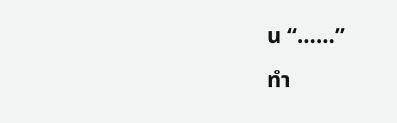น “……”
ทำ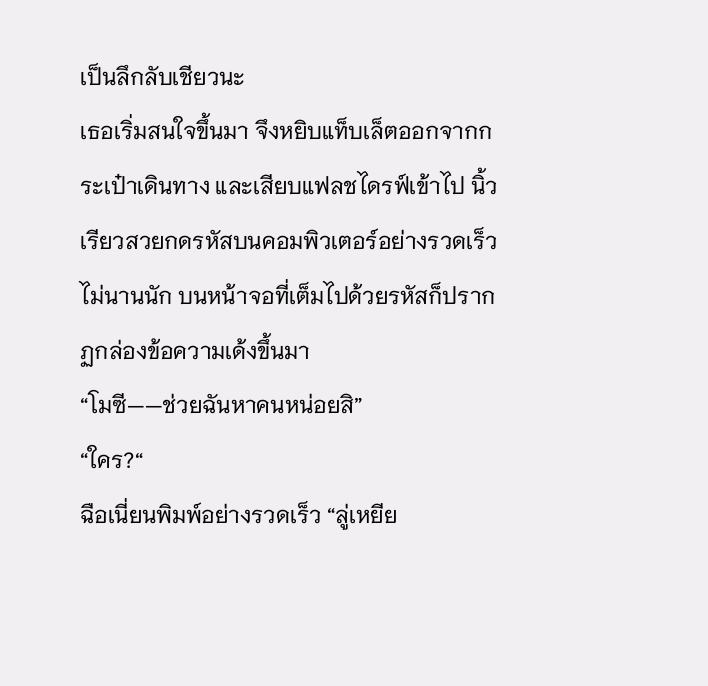เป็นลึกลับเชียวนะ
เธอเริ่มสนใจขึ้นมา จึงหยิบแท็บเล็ตออกจากกระเป๋าเดินทาง และเสียบแฟลชไดรฟ์เข้าไป นิ้วเรียวสวยกดรหัสบนคอมพิวเตอร์อย่างรวดเร็ว
ไม่นานนัก บนหน้าจอที่เต็มไปด้วยรหัสก็ปรากฏกล่องข้อความเด้งขึ้นมา
“โมซี——ช่วยฉันหาคนหน่อยสิ”
“ใคร?“
ฉือเนี่ยนพิมพ์อย่างรวดเร็ว “ลู่เหยีย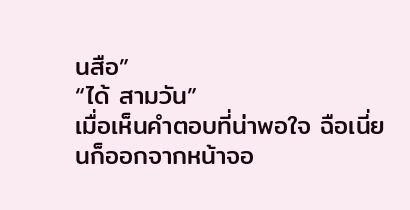นสือ”
“ได้ สามวัน”
เมื่อเห็นคำตอบที่น่าพอใจ ฉือเนี่ยนก็ออกจากหน้าจอ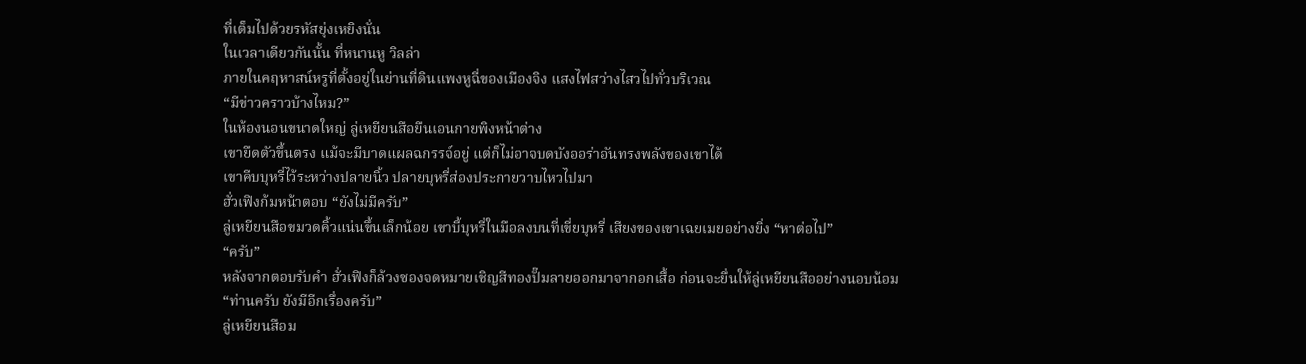ที่เต็มไปด้วยรหัสยุ่งเหยิงนั่น
ในเวลาเดียวกันนั้น ที่หนานหู วิลล่า
ภายในคฤหาสน์หรูที่ตั้งอยู่ในย่านที่ดินแพงหูฉี่ของเมืองจิง แสงไฟสว่างไสวไปทั่วบริเวณ
“มีข่าวคราวบ้างไหม?”
ในห้องนอนขนาดใหญ่ ลู่เหยียนสือยืนเอนกายพิงหน้าต่าง
เขายืดตัวขึ้นตรง แม้จะมีบาดแผลฉกรรจ์อยู่ แต่ก็ไม่อาจบดบังออร่าอันทรงพลังของเขาได้
เขาคีบบุหรี่ไว้ระหว่างปลายนิ้ว ปลายบุหรี่ส่องประกายวาบไหวไปมา
ฮั่วเฟิงก้มหน้าตอบ “ยังไม่มีครับ”
ลู่เหยียนสือขมวดคิ้วแน่นขึ้นเล็กน้อย เขาบี้บุหรี่ในมือลงบนที่เขี่ยบุหรี่ เสียงของเขาเฉยเมยอย่างยิ่ง “หาต่อไป”
“ครับ”
หลังจากตอบรับคำ ฮั่วเฟิงก็ล้วงซองจดหมายเชิญสีทองปั๊มลายออกมาจากอกเสื้อ ก่อนจะยื่นให้ลู่เหยียนสืออย่างนอบน้อม
“ท่านครับ ยังมีอีกเรื่องครับ”
ลู่เหยียนสือม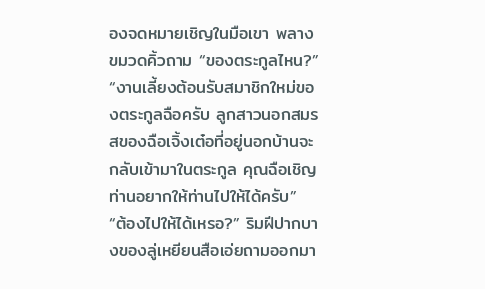องจดหมายเชิญในมือเขา พลางขมวดคิ้วถาม “ของตระกูลไหน?”
“งานเลี้ยงต้อนรับสมาชิกใหม่ของตระกูลฉือครับ ลูกสาวนอกสมรสของฉือเจิ้งเต๋อที่อยู่นอกบ้านจะกลับเข้ามาในตระกูล คุณฉือเชิญท่านอยากให้ท่านไปให้ได้ครับ”
“ต้องไปให้ได้เหรอ?” ริมฝีปากบางของลู่เหยียนสือเอ่ยถามออกมา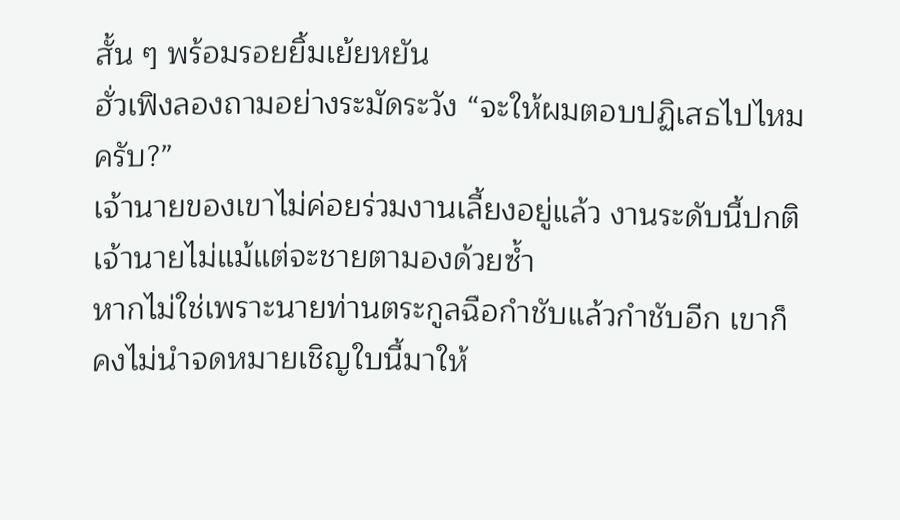สั้น ๆ พร้อมรอยยิ้มเย้ยหยัน
ฮั่วเฟิงลองถามอย่างระมัดระวัง “จะให้ผมตอบปฏิเสธไปไหมครับ?”
เจ้านายของเขาไม่ค่อยร่วมงานเลี้ยงอยู่แล้ว งานระดับนี้ปกติเจ้านายไม่แม้แต่จะชายตามองด้วยซ้ำ
หากไม่ใช่เพราะนายท่านตระกูลฉือกำชับแล้วกำชับอีก เขาก็คงไม่นำจดหมายเชิญใบนี้มาให้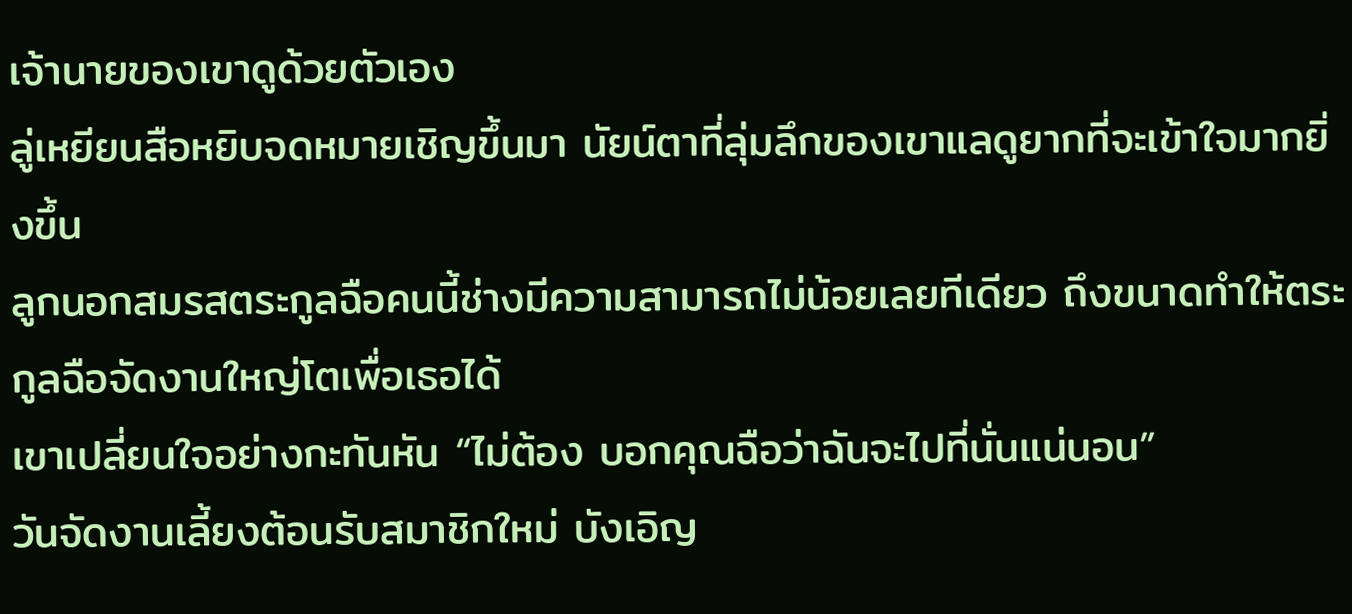เจ้านายของเขาดูด้วยตัวเอง
ลู่เหยียนสือหยิบจดหมายเชิญขึ้นมา นัยน์ตาที่ลุ่มลึกของเขาแลดูยากที่จะเข้าใจมากยิ่งขึ้น
ลูกนอกสมรสตระกูลฉือคนนี้ช่างมีความสามารถไม่น้อยเลยทีเดียว ถึงขนาดทำให้ตระกูลฉือจัดงานใหญ่โตเพื่อเธอได้
เขาเปลี่ยนใจอย่างกะทันหัน “ไม่ต้อง บอกคุณฉือว่าฉันจะไปที่นั่นแน่นอน”
วันจัดงานเลี้ยงต้อนรับสมาชิกใหม่ บังเอิญ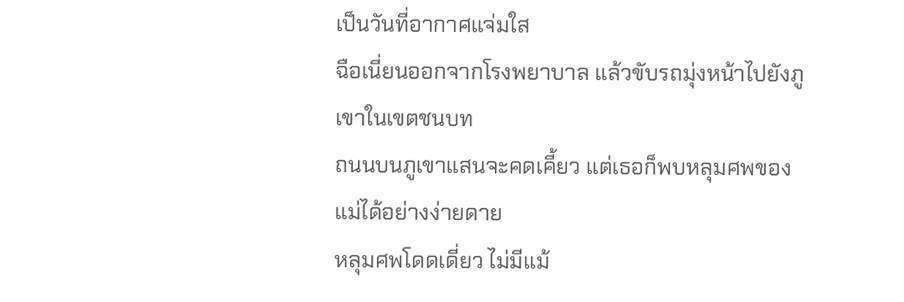เป็นวันที่อากาศแจ่มใส
ฉือเนี่ยนออกจากโรงพยาบาล แล้วขับรถมุ่งหน้าไปยังภูเขาในเขตชนบท
ถนนบนภูเขาแสนจะคดเคี้ยว แต่เธอก็พบหลุมศพของแม่ได้อย่างง่ายดาย
หลุมศพโดดเดี่ยว ไม่มีแม้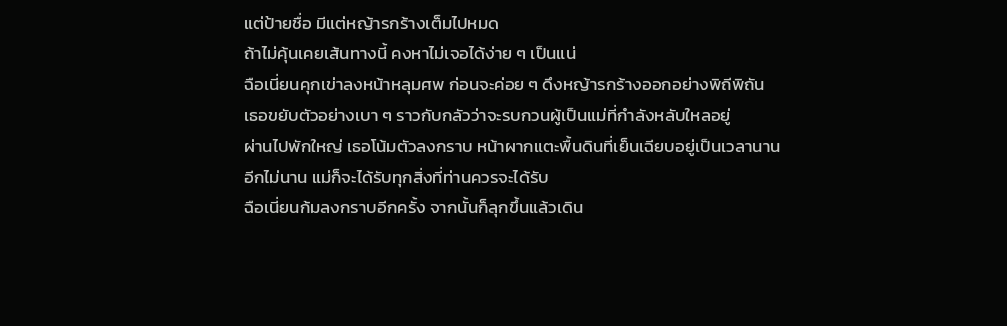แต่ป้ายชื่อ มีแต่หญ้ารกร้างเต็มไปหมด
ถ้าไม่คุ้นเคยเส้นทางนี้ คงหาไม่เจอได้ง่าย ๆ เป็นแน่
ฉือเนี่ยนคุกเข่าลงหน้าหลุมศพ ก่อนจะค่อย ๆ ดึงหญ้ารกร้างออกอย่างพิถีพิถัน
เธอขยับตัวอย่างเบา ๆ ราวกับกลัวว่าจะรบกวนผู้เป็นแม่ที่กำลังหลับใหลอยู่
ผ่านไปพักใหญ่ เธอโน้มตัวลงกราบ หน้าผากแตะพื้นดินที่เย็นเฉียบอยู่เป็นเวลานาน
อีกไม่นาน แม่ก็จะได้รับทุกสิ่งที่ท่านควรจะได้รับ
ฉือเนี่ยนก้มลงกราบอีกครั้ง จากนั้นก็ลุกขึ้นแล้วเดิน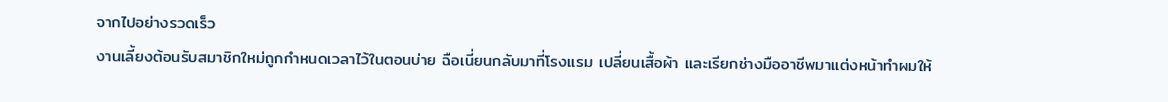จากไปอย่างรวดเร็ว
งานเลี้ยงต้อนรับสมาชิกใหม่ถูกกำหนดเวลาไว้ในตอนบ่าย ฉือเนี่ยนกลับมาที่โรงแรม เปลี่ยนเสื้อผ้า และเรียกช่างมืออาชีพมาแต่งหน้าทำผมให้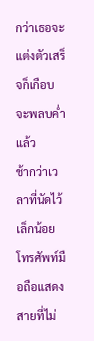กว่าเธอจะแต่งตัวเสร็จก็เกือบจะพลบค่ำแล้ว
ช้ากว่าเวลาที่นัดไว้เล็กน้อย โทรศัพท์มือถือแสดงสายที่ไม่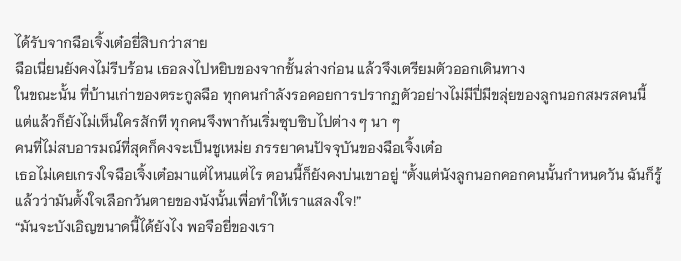ได้รับจากฉือเจิ้งเต๋อยี่สิบกว่าสาย
ฉือเนี่ยนยังคงไม่รีบร้อน เธอลงไปหยิบของจากชั้นล่างก่อน แล้วจึงเตรียมตัวออกเดินทาง
ในขณะนั้น ที่บ้านเก่าของตระกูลฉือ ทุกคนกำลังรอคอยการปรากฏตัวอย่างไม่มีปี่มีขลุ่ยของลูกนอกสมรสคนนี้
แต่แล้วก็ยังไม่เห็นใครสักที ทุกคนจึงพากันเริ่มซุบซิบไปต่าง ๆ นา ๆ
คนที่ไม่สบอารมณ์ที่สุดก็คงจะเป็นชูเหม่ย ภรรยาคนปัจจุบันของฉือเจิ้งเต๋อ
เธอไม่เคยเกรงใจฉือเจิ้งเต๋อมาแต่ไหนแต่ไร ตอนนี้ก็ยังคงบ่นเขาอยู่ “ตั้งแต่นังลูกนอกคอกคนนั้นกำหนดวัน ฉันก็รู้แล้วว่ามันตั้งใจเลือกวันตายของนังนั้นเพื่อทำให้เราแสลงใจ!”
“มันจะบังเอิญขนาดนี้ได้ยังไง พอจือยี่ของเรา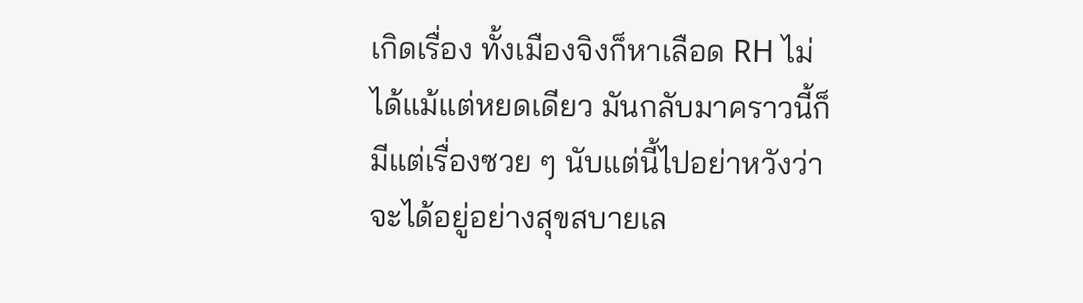เกิดเรื่อง ทั้งเมืองจิงก็หาเลือด RH ไม่ได้แม้แต่หยดเดียว มันกลับมาคราวนี้ก็มีแต่เรื่องซวย ๆ นับแต่นี้ไปอย่าหวังว่าจะได้อยู่อย่างสุขสบายเล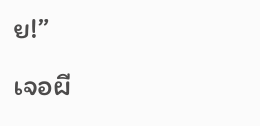ย!”
เจอผี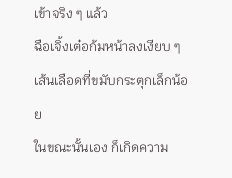เข้าจริง ๆ แล้ว
ฉือเจิ้งเต๋อก้มหน้าลงเงียบ ๆ เส้นเลือดที่ขมับกระตุกเล็กน้อย
ในขณะนั้นเอง ก็เกิดความ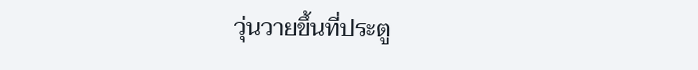วุ่นวายขึ้นที่ประตู